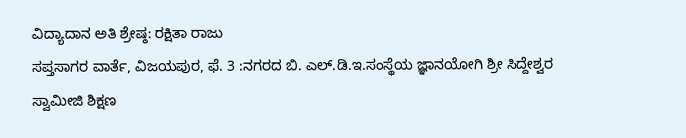ವಿದ್ಯಾದಾನ ಅತಿ ಶ್ರೇಷ್ಠ: ರಕ್ಷಿತಾ ರಾಜು
ಸಪ್ತಸಾಗರ ವಾರ್ತೆ, ವಿಜಯಪುರ, ಫೆ. 3 :ನಗರದ ಬಿ. ಎಲ್.ಡಿ.ಇ.ಸಂಸ್ಥೆಯ ಜ್ಞಾನಯೋಗಿ ಶ್ರೀ ಸಿದ್ದೇಶ್ವರ ಸ್ವಾಮೀಜಿ ಶಿಕ್ಷಣ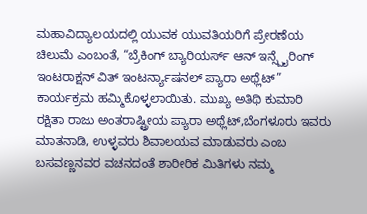ಮಹಾವಿದ್ಯಾಲಯದಲ್ಲಿ ಯುವಕ ಯುವತಿಯರಿಗೆ ಪ್ರೇರಣೆಯ ಚಿಲುಮೆ ಎಂಬಂತೆ, “ಬ್ರೆಕಿಂಗ್ ಬ್ಯಾರಿಯರ್ಸ್ ಆನ್ ಇನ್ಸ್ಪೈರಿಂಗ್ ಇಂಟರಾಕ್ಷನ್ ವಿತ್ ಇಂಟರ್ನ್ಯಾಷನಲ್ ಪ್ಯಾರಾ ಅಥ್ಲೆಟ್” ಕಾರ್ಯಕ್ರಮ ಹಮ್ಮಿಕೊಳ್ಳಲಾಯಿತು. ಮುಖ್ಯ ಅತಿಥಿ ಕುಮಾರಿ ರಕ್ಷಿತಾ ರಾಜು ಅಂತರಾಷ್ಟ್ರೀಯ ಪ್ಯಾರಾ ಅಥ್ಲೆಟ್,ಬೆಂಗಳೂರು ಇವರು ಮಾತನಾಡಿ, ಉಳ್ಳವರು ಶಿವಾಲಯವ ಮಾಡುವರು ಎಂಬ ಬಸವಣ್ಣನವರ ವಚನದಂತೆ ಶಾರೀರಿಕ ಮಿತಿಗಳು ನಮ್ಮ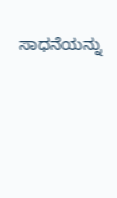ಸಾಧನೆಯನ್ನು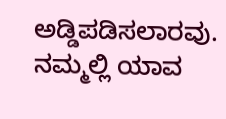ಅಡ್ಡಿಪಡಿಸಲಾರವು. ನಮ್ಮಲ್ಲಿ ಯಾವ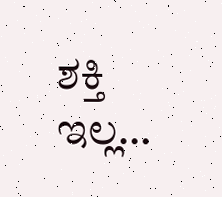ಶಕ್ತಿ ಇಲ್ಲ…